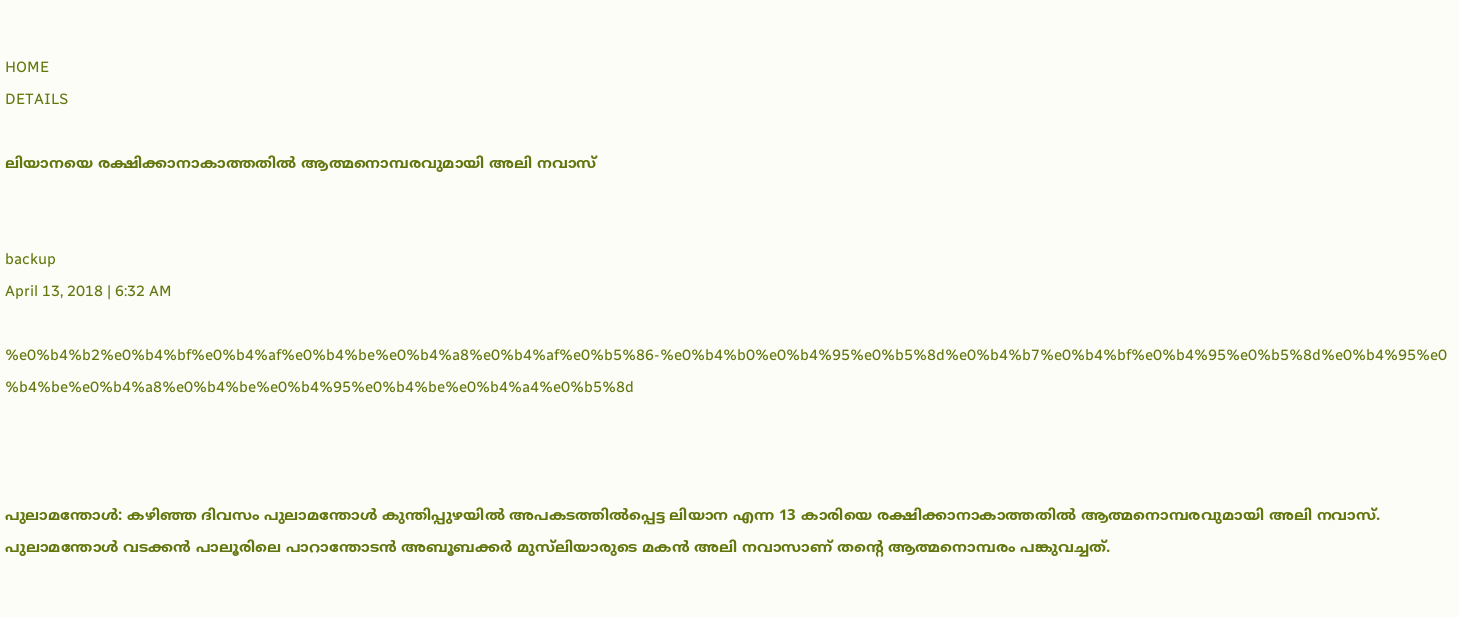HOME
DETAILS

ലിയാനയെ രക്ഷിക്കാനാകാത്തതില്‍ ആത്മനൊമ്പരവുമായി അലി നവാസ്


backup
April 13, 2018 | 6:32 AM

%e0%b4%b2%e0%b4%bf%e0%b4%af%e0%b4%be%e0%b4%a8%e0%b4%af%e0%b5%86-%e0%b4%b0%e0%b4%95%e0%b5%8d%e0%b4%b7%e0%b4%bf%e0%b4%95%e0%b5%8d%e0%b4%95%e0%b4%be%e0%b4%a8%e0%b4%be%e0%b4%95%e0%b4%be%e0%b4%a4%e0%b5%8d



പുലാമന്തോള്‍: കഴിഞ്ഞ ദിവസം പുലാമന്തോള്‍ കുന്തിപ്പുഴയില്‍ അപകടത്തില്‍പ്പെട്ട ലിയാന എന്ന 13 കാരിയെ രക്ഷിക്കാനാകാത്തതില്‍ ആത്മനൊമ്പരവുമായി അലി നവാസ്. പുലാമന്തോള്‍ വടക്കന്‍ പാലൂരിലെ പാറാന്തോടന്‍ അബൂബക്കര്‍ മുസ്‌ലിയാരുടെ മകന്‍ അലി നവാസാണ് തന്റെ ആത്മനൊമ്പരം പങ്കുവച്ചത്.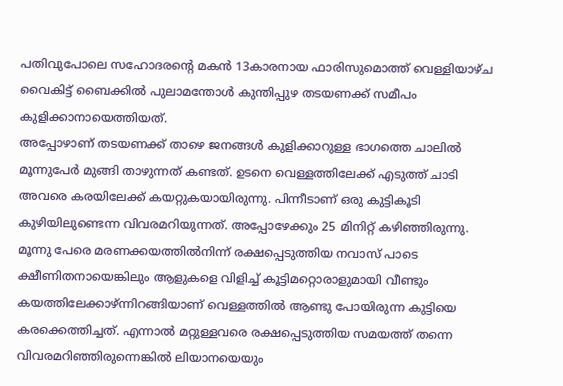പതിവുപോലെ സഹോദരന്റെ മകന്‍ 13കാരനായ ഫാരിസുമൊത്ത് വെള്ളിയാഴ്ച വൈകിട്ട് ബൈക്കില്‍ പുലാമന്തോള്‍ കുന്തിപ്പുഴ തടയണക്ക് സമീപം കുളിക്കാനായെത്തിയത്.
അപ്പോഴാണ് തടയണക്ക് താഴെ ജനങ്ങള്‍ കുളിക്കാറുള്ള ഭാഗത്തെ ചാലില്‍ മൂന്നുപേര്‍ മുങ്ങി താഴുന്നത് കണ്ടത്. ഉടനെ വെള്ളത്തിലേക്ക് എടുത്ത് ചാടി അവരെ കരയിലേക്ക് കയറ്റുകയായിരുന്നു. പിന്നീടാണ് ഒരു കുട്ടികൂടി കുഴിയിലുണ്ടെന്ന വിവരമറിയുന്നത്. അപ്പോഴേക്കും 25 മിനിറ്റ് കഴിഞ്ഞിരുന്നു.
മൂന്നു പേരെ മരണക്കയത്തില്‍നിന്ന് രക്ഷപ്പെടുത്തിയ നവാസ് പാടെ ക്ഷീണിതനായെങ്കിലും ആളുകളെ വിളിച്ച് കൂട്ടിമറ്റൊരാളുമായി വീണ്ടും കയത്തിലേക്കാഴ്ന്നിറങ്ങിയാണ് വെള്ളത്തില്‍ ആണ്ടു പോയിരുന്ന കുട്ടിയെ കരക്കെത്തിച്ചത്. എന്നാല്‍ മറ്റുള്ളവരെ രക്ഷപ്പെടുത്തിയ സമയത്ത് തന്നെ വിവരമറിഞ്ഞിരുന്നെങ്കില്‍ ലിയാനയെയും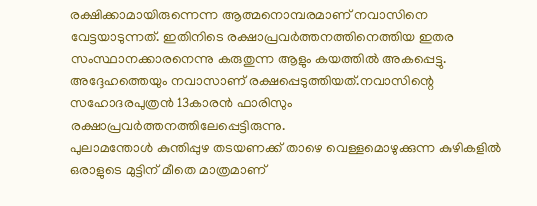രക്ഷിക്കാമായിരുന്നെന്ന ആത്മനൊമ്പരമാണ് നവാസിനെ വേട്ടയാടുന്നത്. ഇതിനിടെ രക്ഷാപ്രവര്‍ത്തനത്തിനെത്തിയ ഇതര സംസ്ഥാനക്കാരനെന്നു കരുതുന്ന ആളും കയത്തില്‍ അകപ്പെട്ടു. അദ്ദേഹത്തെയും നവാസാണ് രക്ഷപ്പെടുത്തിയത്.നവാസിന്റെ സഹോദരപുത്രന്‍ 13കാരന്‍ ഫാരിസും രക്ഷാപ്രവര്‍ത്തനത്തിലേപ്പെട്ടിരുന്നു.
പുലാമന്തോള്‍ കുന്തിപ്പുഴ തടയണക്ക് താഴെ വെള്ളമൊഴുക്കുന്ന കുഴികളില്‍ ഒരാളുടെ മുട്ടിന് മീതെ മാത്രമാണ്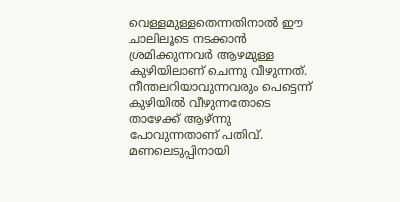വെള്ളമുള്ളതെന്നതിനാല്‍ ഈ ചാലിലൂടെ നടക്കാന്‍ ശ്രമിക്കുന്നവര്‍ ആഴമുള്ള കുഴിയിലാണ് ചെന്നു വീഴുന്നത്.
നീന്തലറിയാവുന്നവരും പെട്ടെന്ന് കുഴിയില്‍ വീഴുന്നതോടെ താഴേക്ക് ആഴ്ന്നു പോവുന്നതാണ് പതിവ്. മണലെടുപ്പിനായി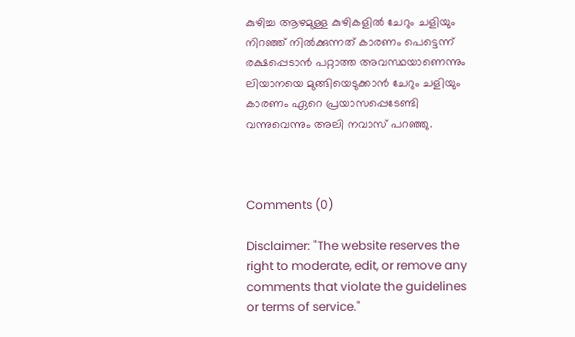കുഴിച്ച ആഴമുള്ള കുഴികളില്‍ ചേറും ചളിയും നിറഞ്ഞ് നില്‍ക്കുന്നത് കാരണം പെട്ടെന്ന് രക്ഷപ്പെടാന്‍ പറ്റാത്ത അവസ്ഥയാണെന്നും ലിയാനയെ മുങ്ങിയെടുക്കാന്‍ ചേറും ചളിയും കാരണം ഏറെ പ്രയാസപ്പെടേണ്ടി വന്നുവെന്നും അലി നവാസ് പറഞ്ഞു.



Comments (0)

Disclaimer: "The website reserves the right to moderate, edit, or remove any comments that violate the guidelines or terms of service."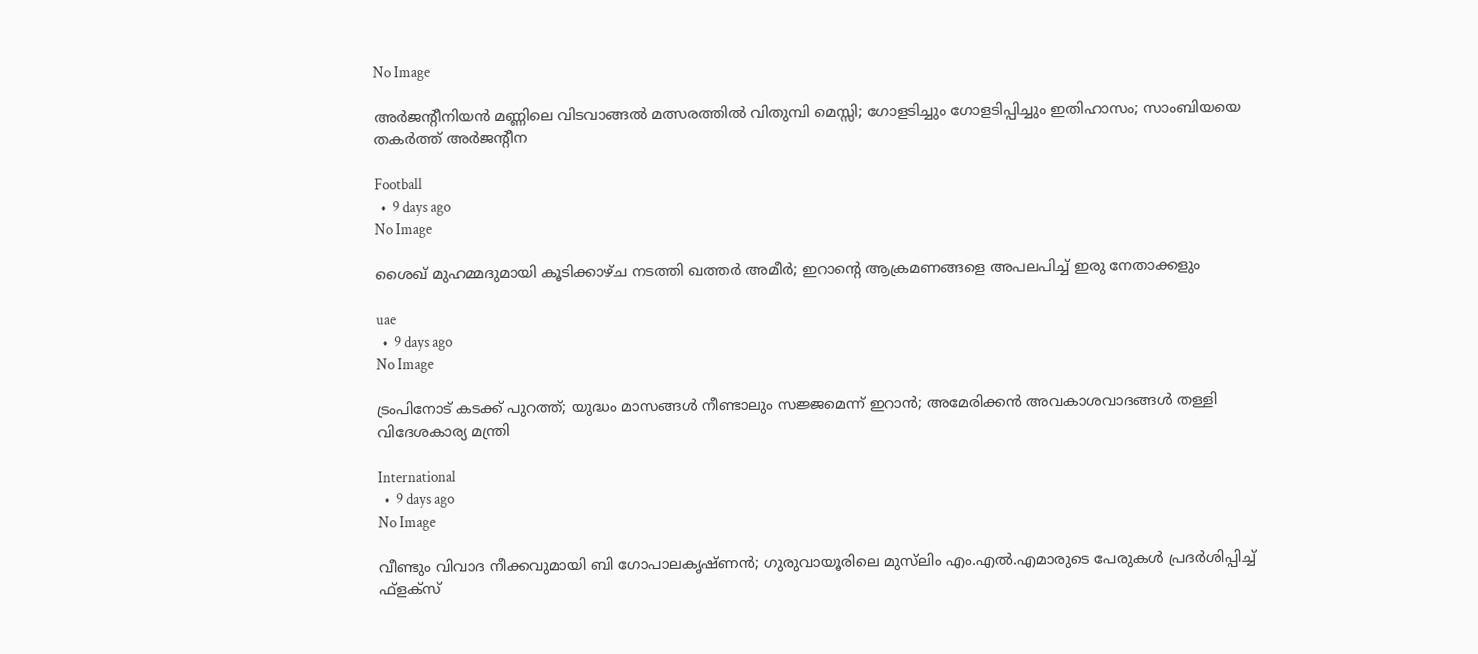No Image

അർജന്റീനിയൻ മണ്ണിലെ വിടവാങ്ങൽ മത്സരത്തിൽ വിതുമ്പി മെസ്സി; ഗോളടിച്ചും ഗോളടിപ്പിച്ചും ഇതിഹാസം; സാംബിയയെ തകർത്ത് അർജന്റീന

Football
  •  9 days ago
No Image

ശൈഖ് മുഹമ്മദുമായി കൂടിക്കാഴ്ച നടത്തി ഖത്തർ അമീർ; ഇറാന്റെ ആക്രമണങ്ങളെ അപലപിച്ച് ഇരു നേതാക്കളും

uae
  •  9 days ago
No Image

ട്രംപിനോട് കടക്ക് പുറത്ത്; യുദ്ധം മാസങ്ങൾ നീണ്ടാലും സജ്ജമെന്ന് ഇറാൻ; അമേരിക്കൻ അവകാശവാദങ്ങൾ തള്ളി വിദേശകാര്യ മന്ത്രി

International
  •  9 days ago
No Image

വീണ്ടും വിവാദ നീക്കവുമായി ബി ഗോപാലകൃഷ്ണന്‍; ഗുരുവായൂരിലെ മുസ്‌ലിം എം.എല്‍.എമാരുടെ പേരുകള്‍ പ്രദര്‍ശിപ്പിച്ച് ഫ്‌ളക്‌സ്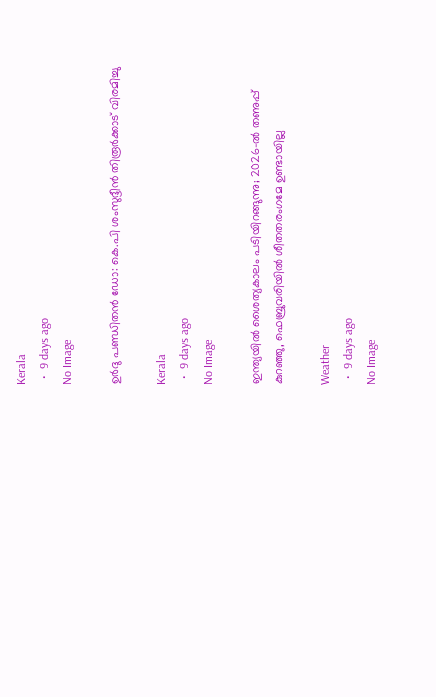Kerala
  •  9 days ago
No Image

ഉ‍ർദു പണ്ഡിതൻ ഡോ: കെ.പി ശംസുദ്ദീൻ തിരൂർക്കാട് വിരമിച്ചു

Kerala
  •  9 days ago
No Image

ഇന്ത്യയിൽ ശൈത്യകാലം പടിയിറങ്ങുന്നു; 2026-ൽ തണുപ്പ് കുറഞ്ഞു, ഫെബ്രുവരിയിൽ ശീതതരംഗമേ ഉണ്ടായില്ല

Weather
  •  9 days ago
No Image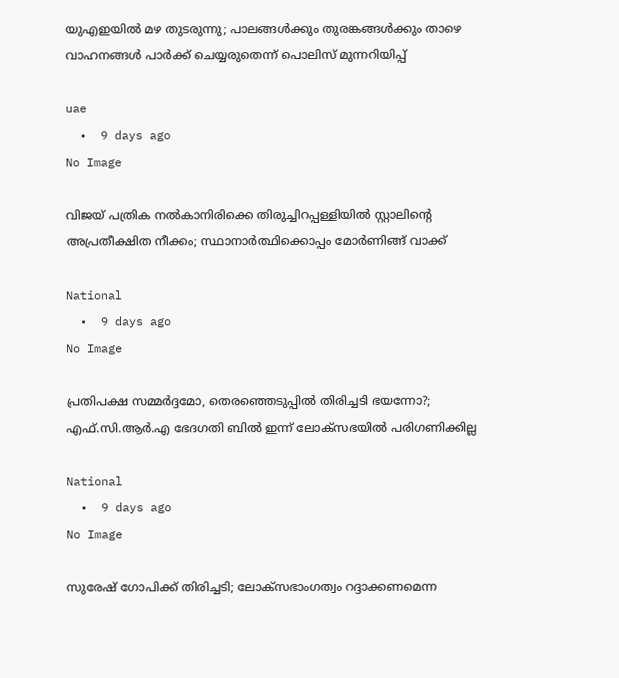യുഎഇയിൽ മഴ തുടരുന്നു; പാലങ്ങൾക്കും തുരങ്കങ്ങൾക്കും താഴെ വാഹനങ്ങൾ പാർക്ക് ചെയ്യരുതെന്ന് പൊലിസ് മുന്നറിയിപ്പ്

uae
  •  9 days ago
No Image

വിജയ് പത്രിക നൽകാനിരിക്കെ തിരുച്ചിറപ്പള്ളിയിൽ സ്റ്റാലിന്റെ അപ്രതീക്ഷിത നീക്കം; സ്ഥാനാർത്ഥിക്കൊപ്പം മോർണിങ്ങ് വാക്ക്

National
  •  9 days ago
No Image

പ്രതിപക്ഷ സമ്മര്‍ദ്ദമോ, തെരഞ്ഞെടുപ്പില്‍ തിരിച്ചടി ഭയന്നോ?; എഫ്.സി.ആര്‍.എ ഭേദഗതി ബില്‍ ഇന്ന് ലോക്‌സഭയില്‍ പരിഗണിക്കില്ല

National
  •  9 days ago
No Image

സുരേഷ് ഗോപിക്ക് തിരിച്ചടി; ലോക്‌സഭാംഗത്വം റദ്ദാക്കണമെന്ന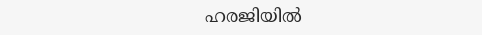ഹരജിയില്‍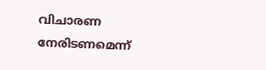വിചാരണ നേരിടണമെന്ന്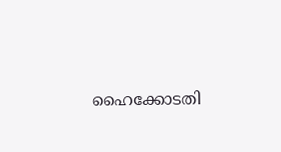ഹൈക്കോടതി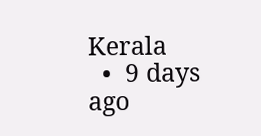Kerala
  •  9 days ago